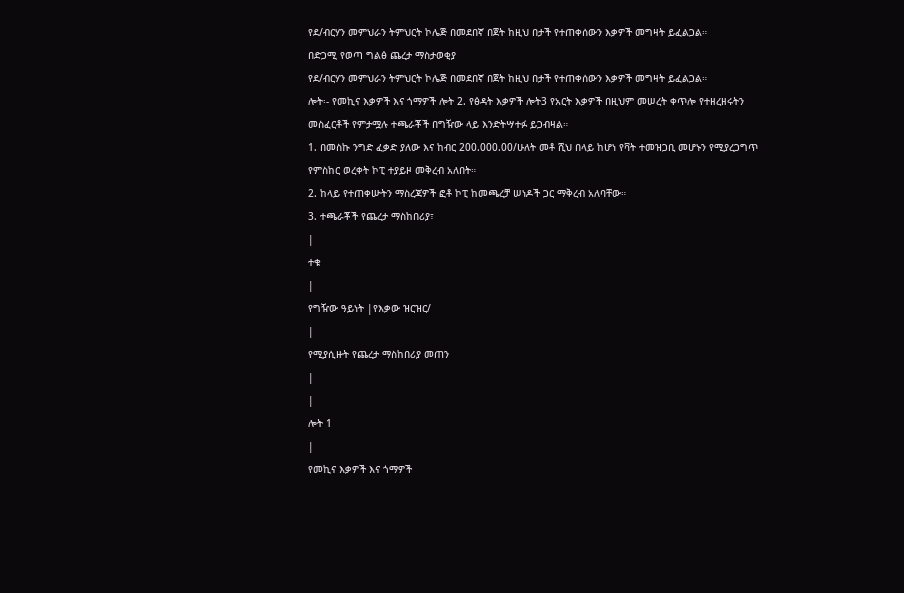የደ/ብርሃን መምህራን ትምህርት ኮሌጅ በመደበኛ በጀት ከዚህ በታች የተጠቀሰውን እቃዎች መግዛት ይፈልጋል።
በድጋሚ የወጣ ግልፅ ጨረታ ማስታወቂያ
የደ/ብርሃን መምህራን ትምህርት ኮሌጅ በመደበኛ በጀት ከዚህ በታች የተጠቀሰውን እቃዎች መግዛት ይፈልጋል።
ሎት፡- የመኪና እቃዎች እና ጎማዎች ሎት 2. የፅዳት እቃዎች ሎት3 የአርት እቃዎች በዚህም መሠረት ቀጥሎ የተዘረዘሩትን መስፈርቶች የምታሟሉ ተጫራቾች በግዥው ላይ እንድትሣተፉ ይጋብዛል።
1. በመስኩ ንግድ ፈቃድ ያለው እና ከብር 200.000.00/ሁለት መቶ ሺህ በላይ ከሆነ የቫት ተመዝጋቢ መሆኑን የሚያረጋግጥ የምስከር ወረቀት ኮፒ ተያይዞ መቅረብ አለበት።
2. ከላይ የተጠቀሡትን ማስረጃዎች ፎቶ ኮፒ ከመጫረቻ ሠነዶች ጋር ማቅረብ አለባቸው።
3. ተጫራቾች የጨረታ ማስከበሪያ፣
|
ተቁ
|
የግዥው ዓይነት |የእቃው ዝርዝር/
|
የሚያሲዙት የጨረታ ማስከበሪያ መጠን
|
|
ሎት 1
|
የመኪና እቃዎች እና ጎማዎች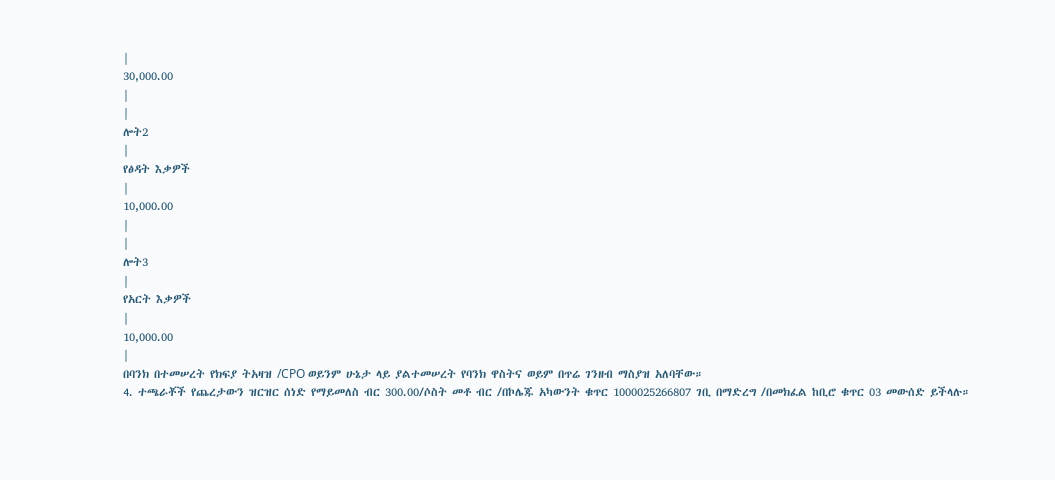|
30,000.00
|
|
ሎት2
|
የፅዳት እቃዎች
|
10,000.00
|
|
ሎት3
|
የአርት እቃዎች
|
10,000.00
|
በባንክ በተመሠረት የክፍያ ትአዛዝ /CPO ወይንም ሁኔታ ላይ ያልተመሠረት የባንክ ዋስትና ወይም በጥሬ ገንዘብ ማስያዝ አለባቸው።
4. ተጫራቾች የጨረታውን ዝርዝር ሰነድ የማይመለስ ብር 300.00/ሶስት መቶ ብር /በኮሌጁ አካውንት ቁጥር 1000025266807 ገቢ በማድረግ /በመክፈል ከቢሮ ቁጥር 03 መውሰድ ይችላሉ።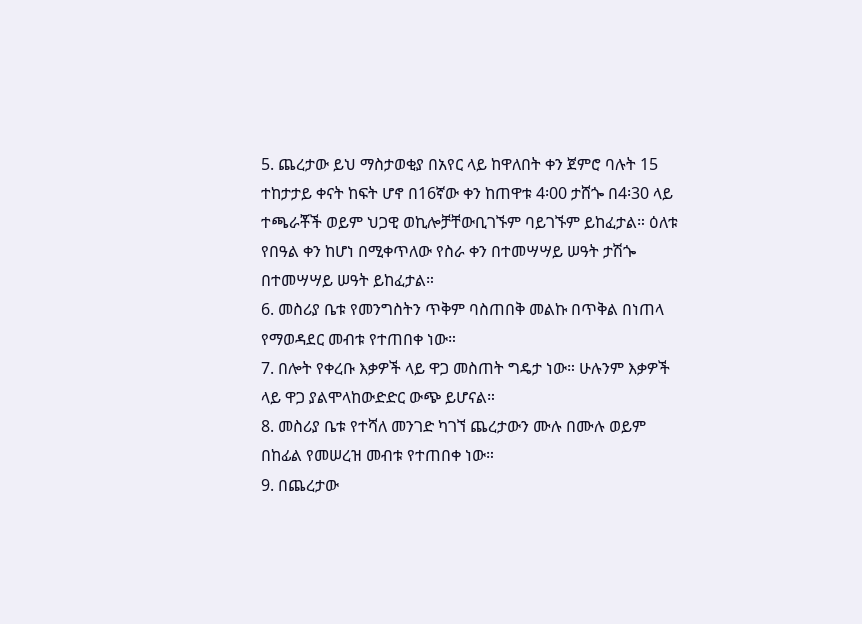5. ጨረታው ይህ ማስታወቂያ በአየር ላይ ከዋለበት ቀን ጀምሮ ባሉት 15 ተከታታይ ቀናት ከፍት ሆኖ በ16ኛው ቀን ከጠዋቱ 4፡00 ታሸጐ በ4፡30 ላይ ተጫራቾች ወይም ህጋዊ ወኪሎቻቸውቢገኙም ባይገኙም ይከፈታል። ዕለቱ የበዓል ቀን ከሆነ በሚቀጥለው የስራ ቀን በተመሣሣይ ሠዓት ታሽጐ በተመሣሣይ ሠዓት ይከፈታል።
6. መስሪያ ቤቱ የመንግስትን ጥቅም ባስጠበቅ መልኩ በጥቅል በነጠላ የማወዳደር መብቱ የተጠበቀ ነው።
7. በሎት የቀረቡ እቃዎች ላይ ዋጋ መስጠት ግዴታ ነው። ሁሉንም እቃዎች ላይ ዋጋ ያልሞላከውድድር ውጭ ይሆናል።
8. መስሪያ ቤቱ የተሻለ መንገድ ካገኘ ጨረታውን ሙሉ በሙሉ ወይም በከፊል የመሠረዝ መብቱ የተጠበቀ ነው።
9. በጨረታው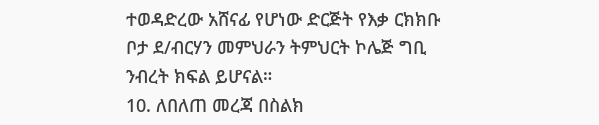ተወዳድረው አሸናፊ የሆነው ድርጅት የእቃ ርክክቡ ቦታ ደ/ብርሃን መምህራን ትምህርት ኮሌጅ ግቢ ንብረት ክፍል ይሆናል።
10. ለበለጠ መረጃ በስልክ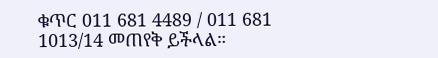ቁጥር 011 681 4489 / 011 681 1013/14 መጠየቅ ይችላል።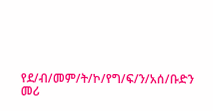የደ/ብ/መም/ት/ኮ/የግ/ፍ/ን/አሰ/ቡድን መሪ